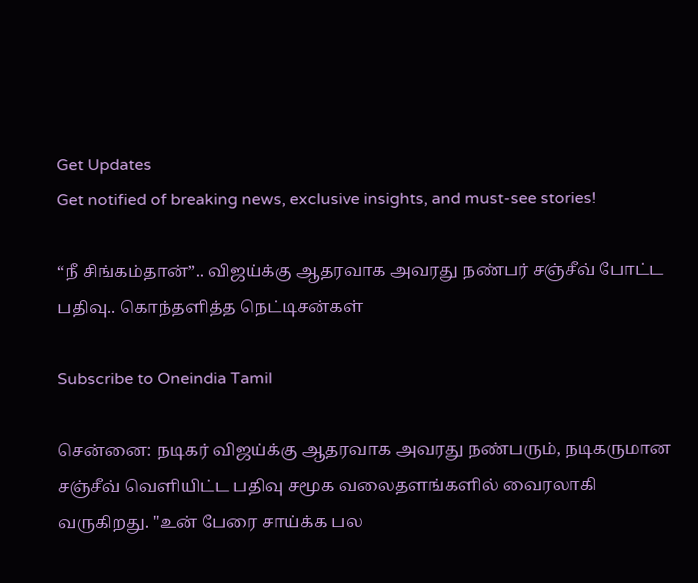Get Updates
Get notified of breaking news, exclusive insights, and must-see stories!

“நீ சிங்கம்தான்”.. விஜய்க்கு ஆதரவாக அவரது நண்பர் சஞ்சீவ் போட்ட பதிவு.. கொந்தளித்த நெட்டிசன்கள்

Subscribe to Oneindia Tamil

சென்னை: நடிகர் விஜய்க்கு ஆதரவாக அவரது நண்பரும், நடிகருமான சஞ்சீவ் வெளியிட்ட பதிவு சமூக வலைதளங்களில் வைரலாகி வருகிறது. "உன் பேரை சாய்க்க பல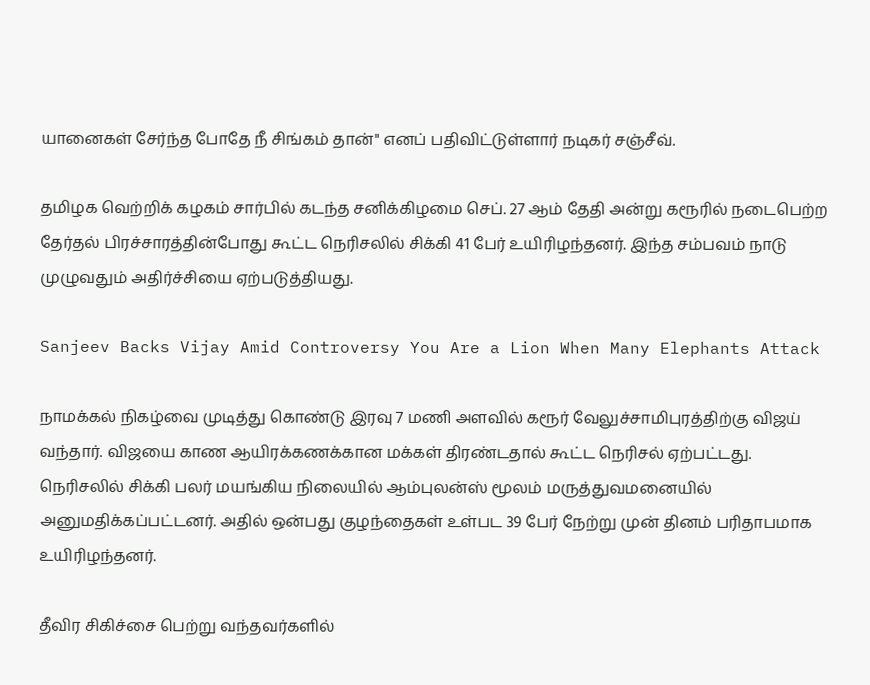யானைகள் சேர்ந்த போதே நீ சிங்கம் தான்" எனப் பதிவிட்டுள்ளார் நடிகர் சஞ்சீவ்.

தமிழக வெற்றிக் கழகம் சார்பில் கடந்த சனிக்கிழமை செப். 27 ஆம் தேதி அன்று கரூரில் நடைபெற்ற தேர்தல் பிரச்சாரத்தின்போது கூட்ட நெரிசலில் சிக்கி 41 பேர் உயிரிழந்தனர். இந்த சம்பவம் நாடு முழுவதும் அதிர்ச்சியை ஏற்படுத்தியது.

Sanjeev Backs Vijay Amid Controversy You Are a Lion When Many Elephants Attack

நாமக்கல் நிகழ்வை முடித்து கொண்டு இரவு 7 மணி அளவில் கரூர் வேலுச்சாமிபுரத்திற்கு விஜய் வந்தார். விஜயை காண ஆயிரக்கணக்கான மக்கள் திரண்டதால் கூட்ட நெரிசல் ஏற்பட்டது. நெரிசலில் சிக்கி பலர் மயங்கிய நிலையில் ஆம்புலன்ஸ் மூலம் மருத்துவமனையில் அனுமதிக்கப்பட்டனர். அதில் ஒன்பது குழந்தைகள் உள்பட 39 பேர் நேற்று முன் தினம் பரிதாபமாக உயிரிழந்தனர்.

தீவிர சிகிச்சை பெற்று வந்தவர்களில்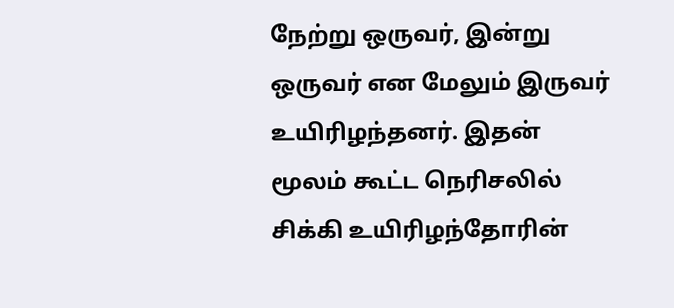நேற்று ஒருவர், இன்று ஒருவர் என மேலும் இருவர் உயிரிழந்தனர். இதன் மூலம் கூட்ட நெரிசலில் சிக்கி உயிரிழந்தோரின்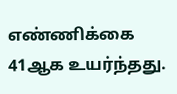எண்ணிக்கை 41ஆக உயர்ந்தது.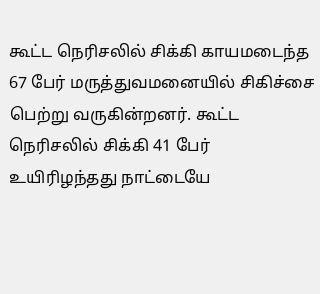கூட்ட நெரிசலில் சிக்கி காயமடைந்த 67 பேர் மருத்துவமனையில் சிகிச்சை பெற்று வருகின்றனர். கூட்ட நெரிசலில் சிக்கி 41 பேர் உயிரிழந்தது நாட்டையே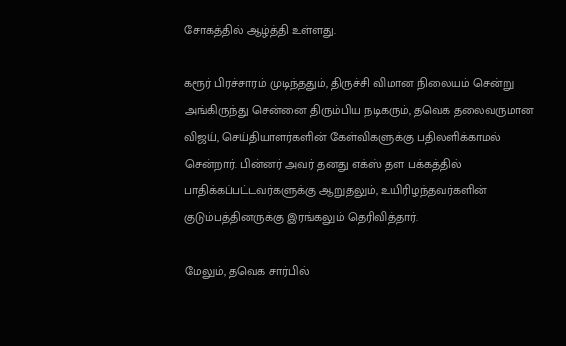சோகத்தில் ஆழ்த்தி உள்ளது.

கரூர் பிரச்சாரம் முடிந்ததும், திருச்சி விமான நிலையம் சென்று அங்கிருந்து சென்னை திரும்பிய நடிகரும், தவெக தலைவருமான விஜய், செய்தியாளர்களின் கேள்விகளுக்கு பதிலளிக்காமல் சென்றார். பின்னர் அவர் தனது எக்ஸ் தள பக்கத்தில் பாதிக்கப்பட்டவர்களுக்கு ஆறுதலும், உயிரிழந்தவர்களின் குடும்பத்தினருக்கு இரங்கலும் தெரிவித்தார்.

மேலும், தவெக சார்பில்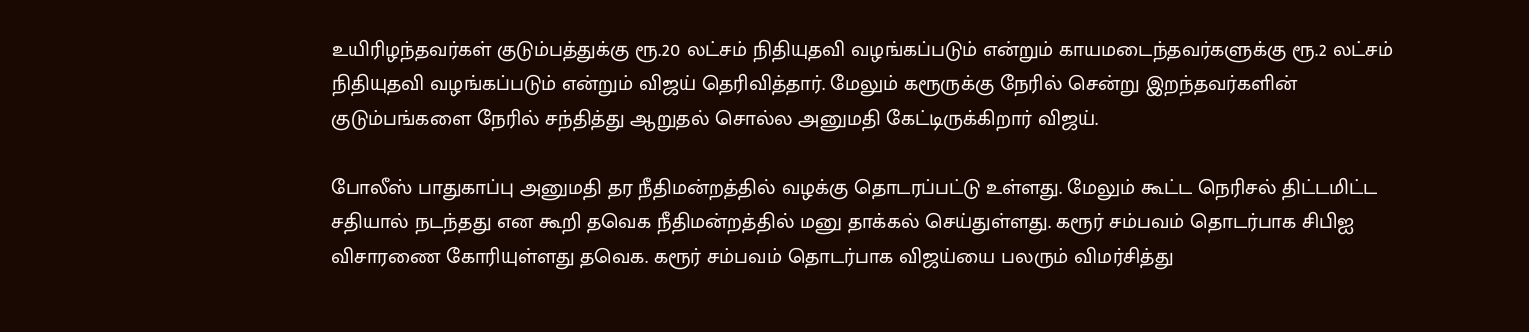உயிரிழந்தவர்கள் குடும்பத்துக்கு ரூ.20 லட்சம் நிதியுதவி வழங்கப்படும் என்றும் காயமடைந்தவர்களுக்கு ரூ.2 லட்சம் நிதியுதவி வழங்கப்படும் என்றும் விஜய் தெரிவித்தார். மேலும் கரூருக்கு நேரில் சென்று இறந்தவர்களின் குடும்பங்களை நேரில் சந்தித்து ஆறுதல் சொல்ல அனுமதி கேட்டிருக்கிறார் விஜய்.

போலீஸ் பாதுகாப்பு அனுமதி தர நீதிமன்றத்தில் வழக்கு தொடரப்பட்டு உள்ளது. மேலும் கூட்ட நெரிசல் திட்டமிட்ட சதியால் நடந்தது என கூறி தவெக நீதிமன்றத்தில் மனு தாக்கல் செய்துள்ளது. கரூர் சம்பவம் தொடர்பாக சிபிஐ விசாரணை கோரியுள்ளது தவெக. கரூர் சம்பவம் தொடர்பாக விஜய்யை பலரும் விமர்சித்து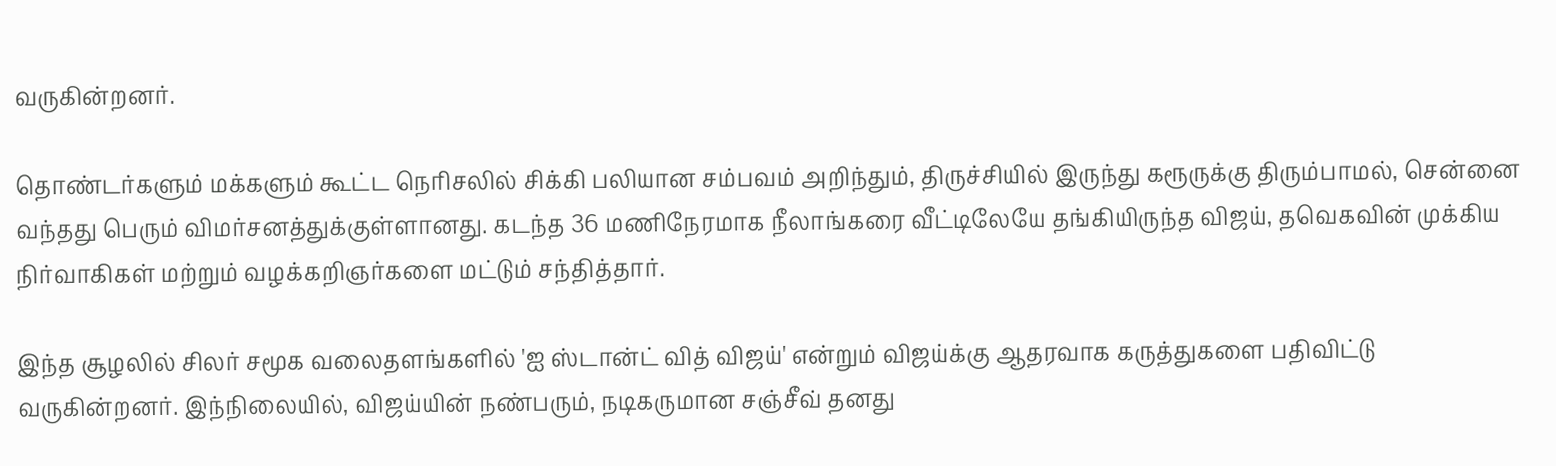வருகின்றனர்.

தொண்டர்களும் மக்களும் கூட்ட நெரிசலில் சிக்கி பலியான சம்பவம் அறிந்தும், திருச்சியில் இருந்து கரூருக்கு திரும்பாமல், சென்னை வந்தது பெரும் விமர்சனத்துக்குள்ளானது. கடந்த 36 மணிநேரமாக நீலாங்கரை வீட்டிலேயே தங்கியிருந்த விஜய், தவெகவின் முக்கிய நிர்வாகிகள் மற்றும் வழக்கறிஞர்களை மட்டும் சந்தித்தார்.

இந்த சூழலில் சிலர் சமூக வலைதளங்களில் 'ஐ ஸ்டான்ட் வித் விஜய்' என்றும் விஜய்க்கு ஆதரவாக கருத்துகளை பதிவிட்டு வருகின்றனர். இந்நிலையில், விஜய்யின் நண்பரும், நடிகருமான சஞ்சீவ் தனது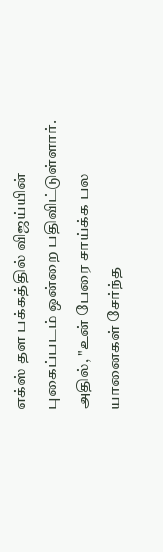எக்ஸ் தள பக்கத்தில் விஜய்யின் புகைப்படம் ஒன்றை பதிவிட்டுள்ளார். அதில், "உன் பேரை சாய்க்க பல யானைகள் சேர்ந்த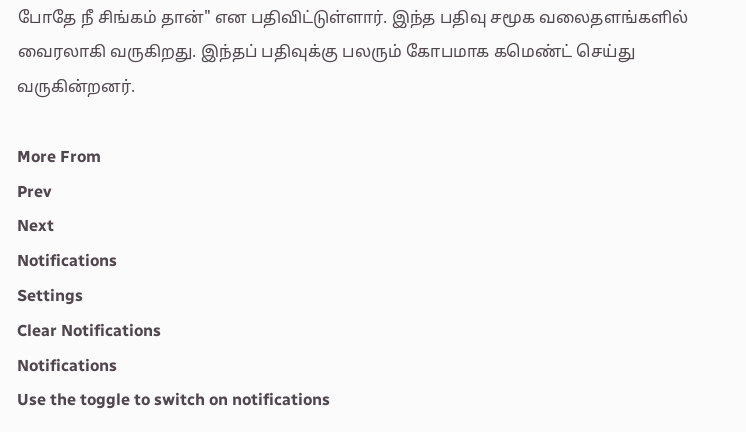போதே நீ சிங்கம் தான்" என பதிவிட்டுள்ளார். இந்த பதிவு சமூக வலைதளங்களில் வைரலாகி வருகிறது. இந்தப் பதிவுக்கு பலரும் கோபமாக கமெண்ட் செய்து வருகின்றனர்.

More From
Prev
Next
Notifications
Settings
Clear Notifications
Notifications
Use the toggle to switch on notifications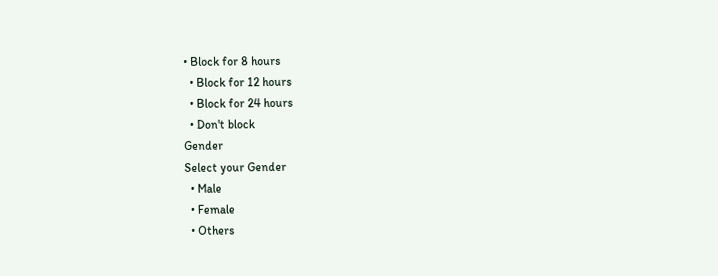• Block for 8 hours
  • Block for 12 hours
  • Block for 24 hours
  • Don't block
Gender
Select your Gender
  • Male
  • Female
  • Others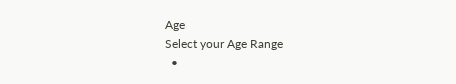Age
Select your Age Range
  •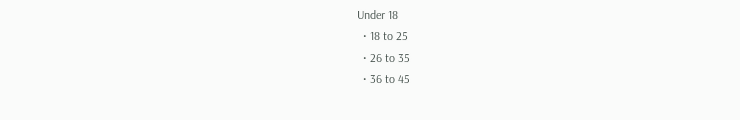Under 18
  • 18 to 25
  • 26 to 35
  • 36 to 45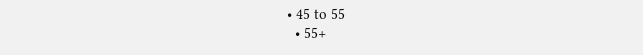• 45 to 55
  • 55+